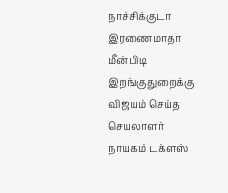நாச்சிக்குடா இரணைமாதா மீன்பிடி இறங்குதுறைக்கு விஜயம் செய்த செயலாளர் நாயகம் டக்ளஸ்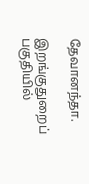தேவானந்தா.

இறங்குதுறைப் பகுதியில்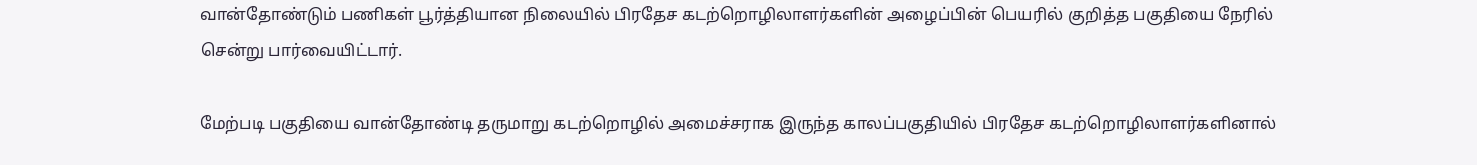வான்தோண்டும் பணிகள் பூர்த்தியான நிலையில் பிரதேச கடற்றொழிலாளர்களின் அழைப்பின் பெயரில் குறித்த பகுதியை நேரில் சென்று பார்வையிட்டார்.

மேற்படி பகுதியை வான்தோண்டி தருமாறு கடற்றொழில் அமைச்சராக இருந்த காலப்பகுதியில் பிரதேச கடற்றொழிலாளர்களினால்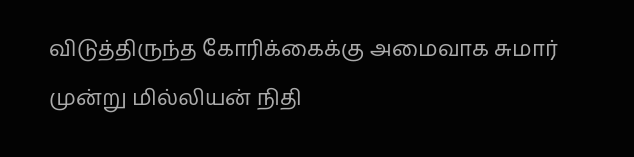விடுத்திருந்த கோரிக்கைக்கு அமைவாக சுமார் முன்று மில்லியன் நிதி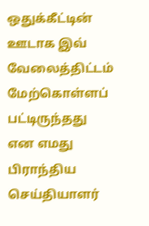ஒதுக்கீட்டின் ஊடாக இவ் வேலைத்திட்டம் மேற்கொள்ளப் பட்டிருந்தது என எமது பிராந்திய செய்தியாளர்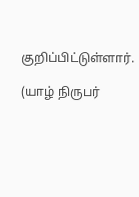குறிப்பிட்டுள்ளார்.

(யாழ் நிருபர்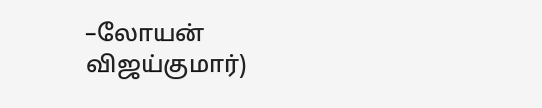–லோயன் விஜய்குமார்)